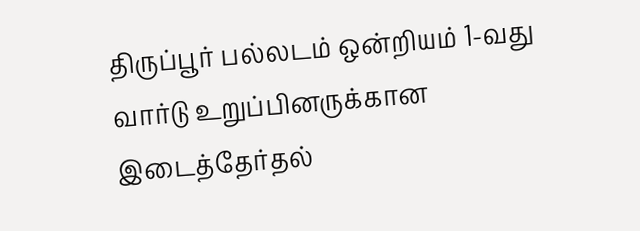திருப்பூர் பல்லடம் ஒன்றியம் 1-வது வார்டு உறுப்பினருக்கான இடைத்தேர்தல்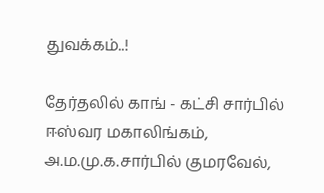துவக்கம்..!

தேர்தலில் காங் - கட்சி சார்பில் ஈஸ்வர மகாலிங்கம், அ.ம.மு.க.சார்பில் குமரவேல்,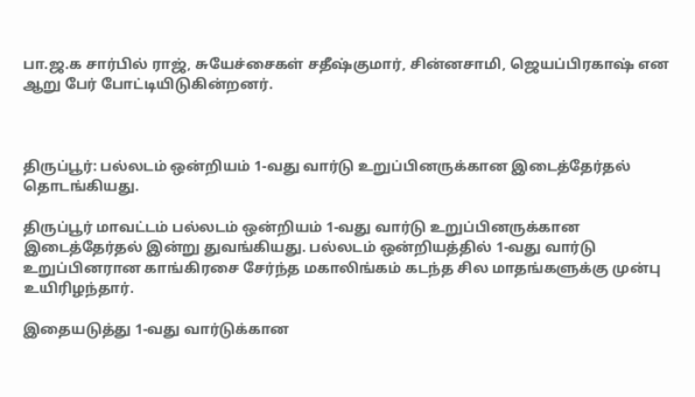பா.ஜ.க சார்பில் ராஜ், சுயேச்சைகள் சதீஷ்குமார், சின்னசாமி, ஜெயப்பிரகாஷ் என ஆறு பேர் போட்டியிடுகின்றனர்.



திருப்பூர்: பல்லடம் ஒன்றியம் 1-வது வார்டு உறுப்பினருக்கான இடைத்தேர்தல் தொடங்கியது.

திருப்பூர் மாவட்டம் பல்லடம் ஒன்றியம் 1-வது வார்டு உறுப்பினருக்கான இடைத்தேர்தல் இன்று துவங்கியது. பல்லடம் ஒன்றியத்தில் 1-வது வார்டு உறுப்பினரான காங்கிரசை சேர்ந்த மகாலிங்கம் கடந்த சில மாதங்களுக்கு முன்பு உயிரிழந்தார்.

இதையடுத்து 1-வது வார்டுக்கான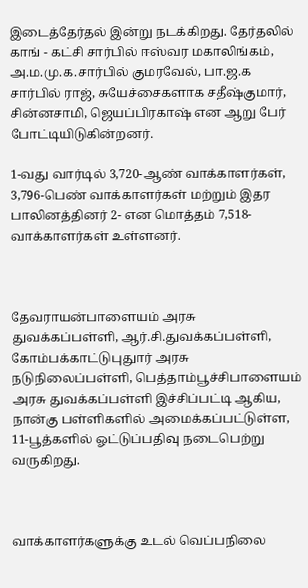இடைத்தேர்தல் இன்று நடக்கிறது. தேர்தலில் காங் - கட்சி சார்பில் ஈஸ்வர மகாலிங்கம், அ.ம.மு.க.சார்பில் குமரவேல், பா.ஜ.க சார்பில் ராஜ், சுயேச்சைகளாக சதீஷ்குமார், சின்னசாமி, ஜெயப்பிரகாஷ் என ஆறு பேர் போட்டியிடுகின்றனர்.

1-வது வார்டில் 3,720-ஆண் வாக்காளர்கள், 3,796-பெண் வாக்காளர்கள் மற்றும் இதர பாலினத்தினர் 2- என மொத்தம் 7,518-வாக்காளர்கள் உள்ளனர்.



தேவராயன்பாளையம் அரசு துவக்கப்பள்ளி, ஆர்.சி.துவக்கப்பள்ளி, கோம்பக்காட்டுபுதுார் அரசு நடுநிலைப்பள்ளி, பெத்தாம்பூச்சிபாளையம் அரசு துவக்கப்பள்ளி இச்சிப்பட்டி ஆகிய, நான்கு பள்ளிகளில் அமைக்கப்பட்டுள்ள, 11-பூத்களில் ஓட்டுப்பதிவு நடைபெற்று வருகிறது.



வாக்காளர்களுக்கு உடல் வெப்பநிலை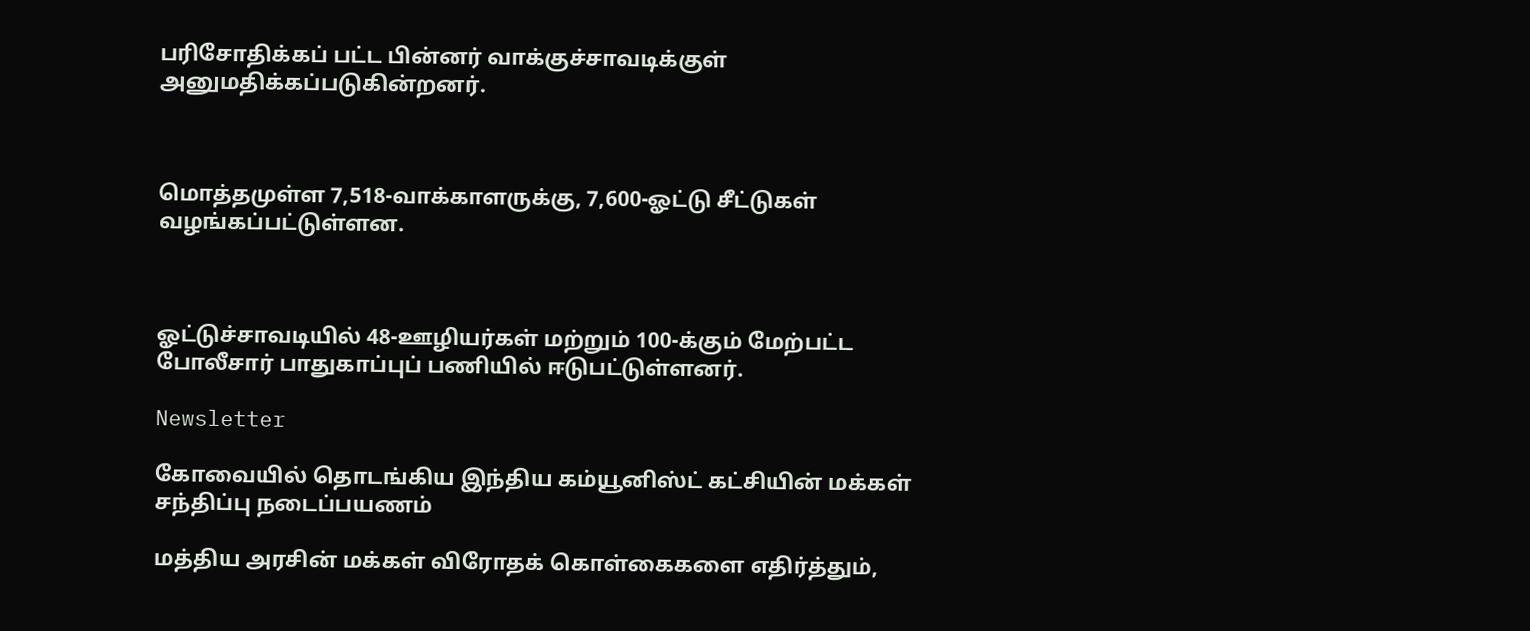பரிசோதிக்கப் பட்ட பின்னர் வாக்குச்சாவடிக்குள் அனுமதிக்கப்படுகின்றனர்.



மொத்தமுள்ள 7,518-வாக்காளருக்கு, 7,600-ஓட்டு சீட்டுகள் வழங்கப்பட்டுள்ளன.



ஓட்டுச்சாவடியில் 48-ஊழியர்கள் மற்றும் 100-க்கும் மேற்பட்ட போலீசார் பாதுகாப்புப் பணியில் ஈடுபட்டுள்ளனர்.

Newsletter

கோவையில் தொடங்கிய இந்திய கம்யூனிஸ்ட் கட்சியின் மக்கள் சந்திப்பு நடைப்பயணம்

மத்திய அரசின் மக்கள் விரோதக் கொள்கைகளை எதிர்த்தும்,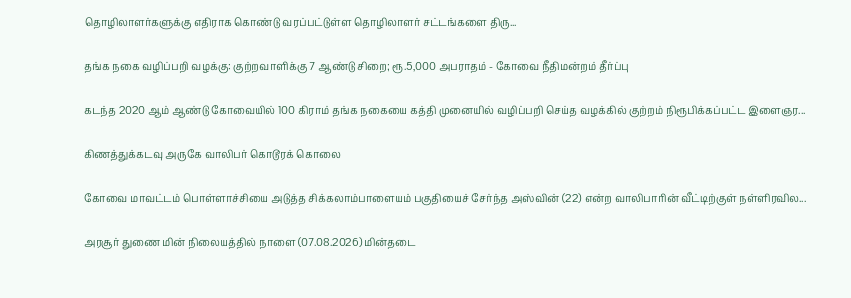தொழிலாளர்களுக்கு எதிராக கொண்டு வரப்பட்டுள்ள தொழிலாளர் சட்டங்களை திரு...

தங்க நகை வழிப்பறி வழக்கு: குற்றவாளிக்கு 7 ஆண்டு சிறை; ரூ.5,000 அபராதம் - கோவை நீதிமன்றம் தீர்ப்பு

கடந்த 2020 ஆம் ஆண்டு கோவையில் 100 கிராம் தங்க நகையை கத்தி முனையில் வழிப்பறி செய்த வழக்கில் குற்றம் நிரூபிக்கப்பட்ட இளைஞர...

கிணத்துக்கடவு அருகே வாலிபர் கொடூரக் கொலை

கோவை மாவட்டம் பொள்ளாச்சியை அடுத்த சிக்கலாம்பாளையம் பகுதியைச் சேர்ந்த அஸ்வின் (22) என்ற வாலிபாரின் வீட்டிற்குள் நள்ளிரவில...

அரசூர் துணை மின் நிலையத்தில் நாளை (07.08.2026) மின்தடை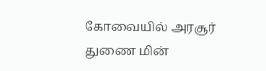கோவையில் அரசூர் துணை மின்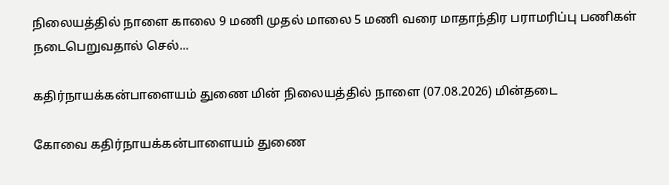நிலையத்தில் நாளை காலை 9 மணி முதல் மாலை 5 மணி வரை மாதாந்திர பராமரிப்பு பணிகள் நடைபெறுவதால் செல்...

கதிர்நாயக்கன்பாளையம் துணை மின் நிலையத்தில் நாளை (07.08.2026) மின்தடை

கோவை கதிர்நாயக்கன்பாளையம் துணை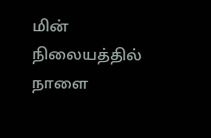மின் நிலையத்தில் நாளை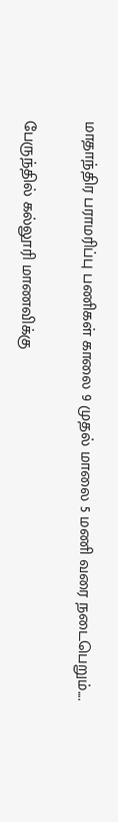மாதாந்திர பராமரிப்பு பணிகள் காலை 9 முதல் மாலை 5 மணி வரை நடைபெறும்....

பேருந்தில் கல்லூரி மாணவிக்கு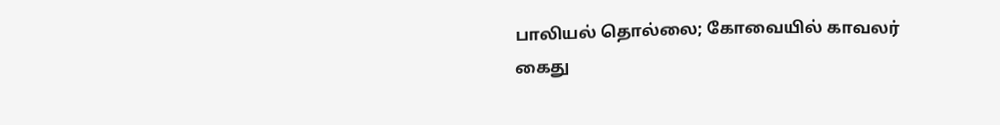பாலியல் தொல்லை; கோவையில் காவலர் கைது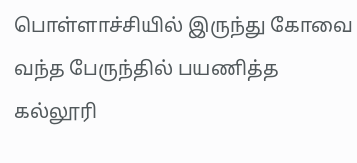பொள்ளாச்சியில் இருந்து கோவை வந்த பேருந்தில் பயணித்த கல்லூரி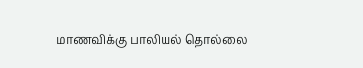மாணவிக்கு பாலியல் தொல்லை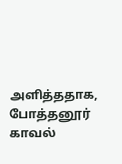அளித்ததாக, போத்தனூர் காவல்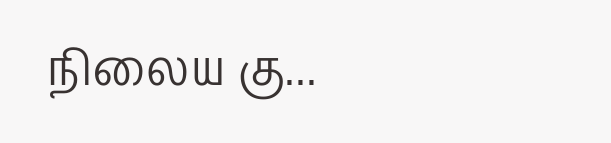நிலைய கு...